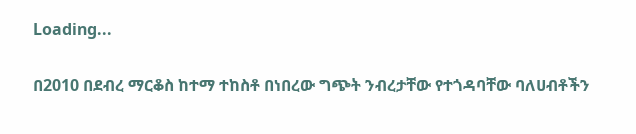Loading...

በ2010 በደብረ ማርቆስ ከተማ ተከስቶ በነበረው ግጭት ንብረታቸው የተጎዳባቸው ባለሀብቶችን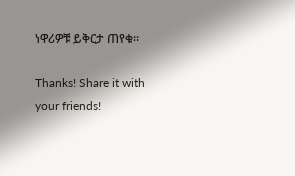ነዋሪዎቹ ይቅርታ ጠየቁ።

Thanks! Share it with your friends!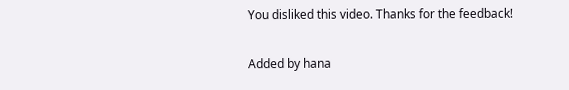You disliked this video. Thanks for the feedback!

Added by hana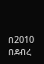በ2010 በደብረ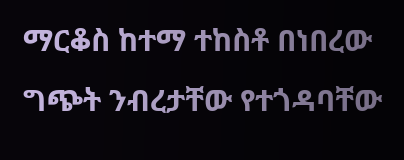ማርቆስ ከተማ ተከስቶ በነበረው ግጭት ንብረታቸው የተጎዳባቸው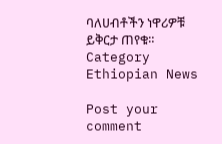ባለሀብቶችን ነዋሪዎቹ ይቅርታ ጠየቁ።
Category
Ethiopian News

Post your comment